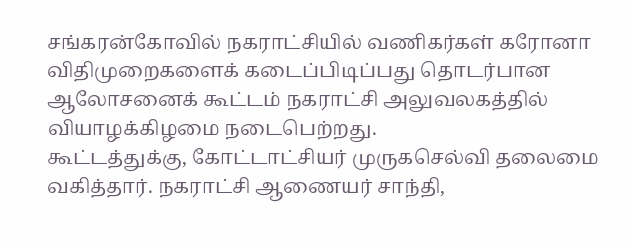சங்கரன்கோவில் நகராட்சியில் வணிகர்கள் கரோனா விதிமுறைகளைக் கடைப்பிடிப்பது தொடர்பான ஆலோசனைக் கூட்டம் நகராட்சி அலுவலகத்தில் வியாழக்கிழமை நடைபெற்றது.
கூட்டத்துக்கு, கோட்டாட்சியர் முருகசெல்வி தலைமை வகித்தார். நகராட்சி ஆணையர் சாந்தி,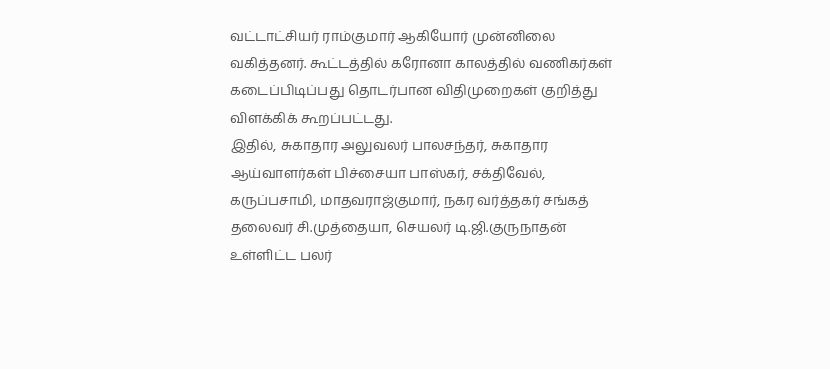வட்டாட்சியர் ராம்குமார் ஆகியோர் முன்னிலை வகித்தனர். கூட்டத்தில் கரோனா காலத்தில் வணிகர்கள் கடைப்பிடிப்பது தொடர்பான விதிமுறைகள் குறித்து விளக்கிக் கூறப்பட்டது.
இதில், சுகாதார அலுவலர் பாலசந்தர், சுகாதார ஆய்வாளர்கள் பிச்சையா பாஸ்கர், சக்திவேல், கருப்பசாமி, மாதவராஜ்குமார், நகர வர்த்தகர் சங்கத் தலைவர் சி.முத்தையா, செயலர் டி.ஜி.குருநாதன் உள்ளிட்ட பலர்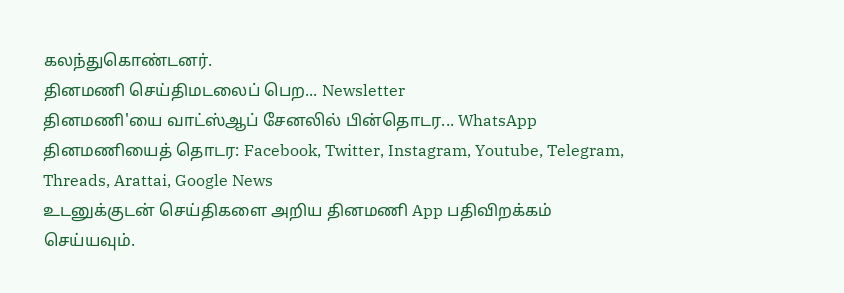கலந்துகொண்டனர்.
தினமணி செய்திமடலைப் பெற... Newsletter
தினமணி'யை வாட்ஸ்ஆப் சேனலில் பின்தொடர... WhatsApp
தினமணியைத் தொடர: Facebook, Twitter, Instagram, Youtube, Telegram, Threads, Arattai, Google News
உடனுக்குடன் செய்திகளை அறிய தினமணி App பதிவிறக்கம் செய்யவும்.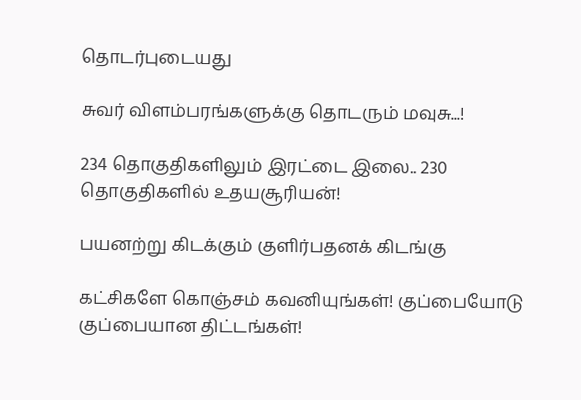தொடர்புடையது

சுவர் விளம்பரங்களுக்கு தொடரும் மவுசு...!

234 தொகுதிகளிலும் இரட்டை இலை.. 230 தொகுதிகளில் உதயசூரியன்!

பயனற்று கிடக்கும் குளிர்பதனக் கிடங்கு

கட்சிகளே கொஞ்சம் கவனியுங்கள்! குப்பையோடு குப்பையான திட்டங்கள்!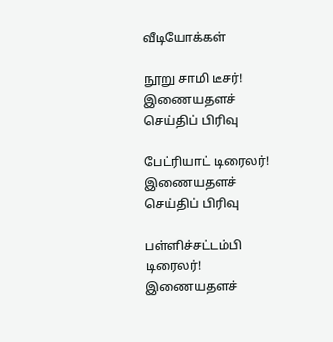வீடியோக்கள்

நூறு சாமி டீசர்!
இணையதளச் செய்திப் பிரிவு

பேட்ரியாட் டிரைலர்!
இணையதளச் செய்திப் பிரிவு

பள்ளிச்சட்டம்பி டிரைலர்!
இணையதளச்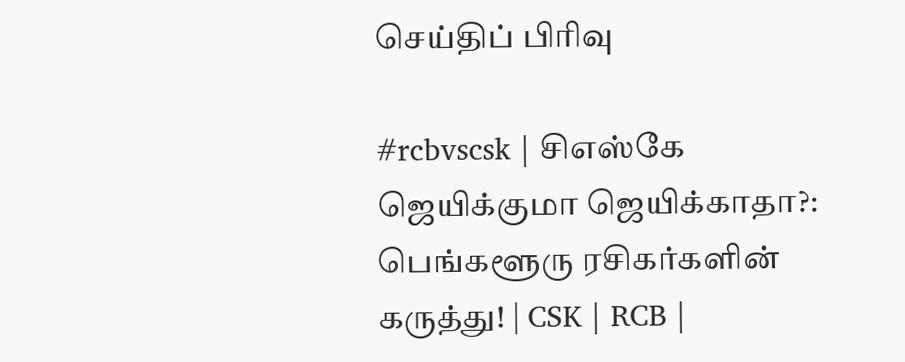செய்திப் பிரிவு

#rcbvscsk | சிஎஸ்கே ஜெயிக்குமா ஜெயிக்காதா?: பெங்களூரு ரசிகர்களின் கருத்து! | CSK | RCB |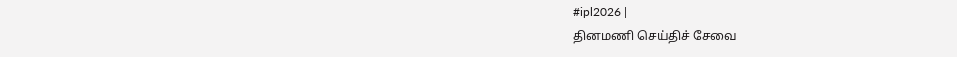#ipl2026 |
தினமணி செய்திச் சேவை